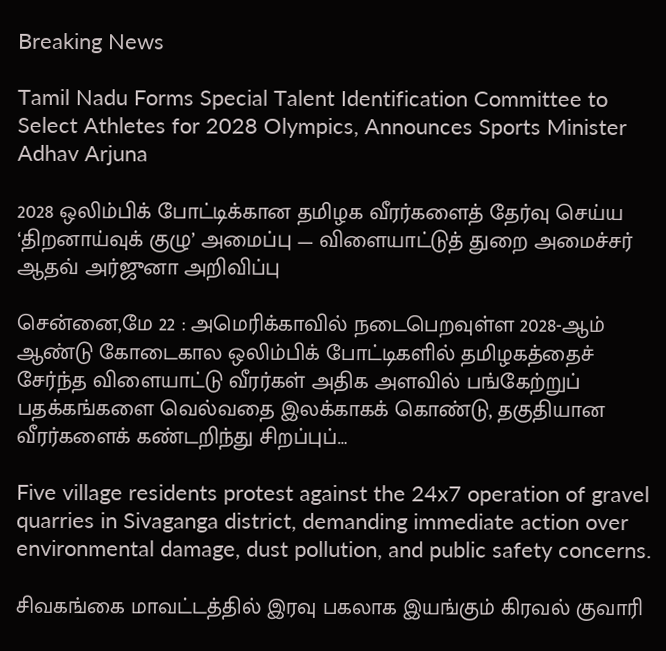Breaking News

Tamil Nadu Forms Special Talent Identification Committee to Select Athletes for 2028 Olympics, Announces Sports Minister Adhav Arjuna

2028 ஒலிம்பிக் போட்டிக்கான தமிழக வீரர்களைத் தேர்வு செய்ய ‘திறனாய்வுக் குழு’ அமைப்பு — விளையாட்டுத் துறை அமைச்சர் ஆதவ் அர்ஜுனா அறிவிப்பு

சென்னை,மே 22 : அமெரிக்காவில் நடைபெறவுள்ள 2028-ஆம் ஆண்டு கோடைகால ஒலிம்பிக் போட்டிகளில் தமிழகத்தைச் சேர்ந்த விளையாட்டு வீரர்கள் அதிக அளவில் பங்கேற்றுப் பதக்கங்களை வெல்வதை இலக்காகக் கொண்டு, தகுதியான வீரர்களைக் கண்டறிந்து சிறப்புப்…

Five village residents protest against the 24x7 operation of gravel quarries in Sivaganga district, demanding immediate action over environmental damage, dust pollution, and public safety concerns.

சிவகங்கை மாவட்டத்தில் இரவு பகலாக இயங்கும் கிரவல் குவாரி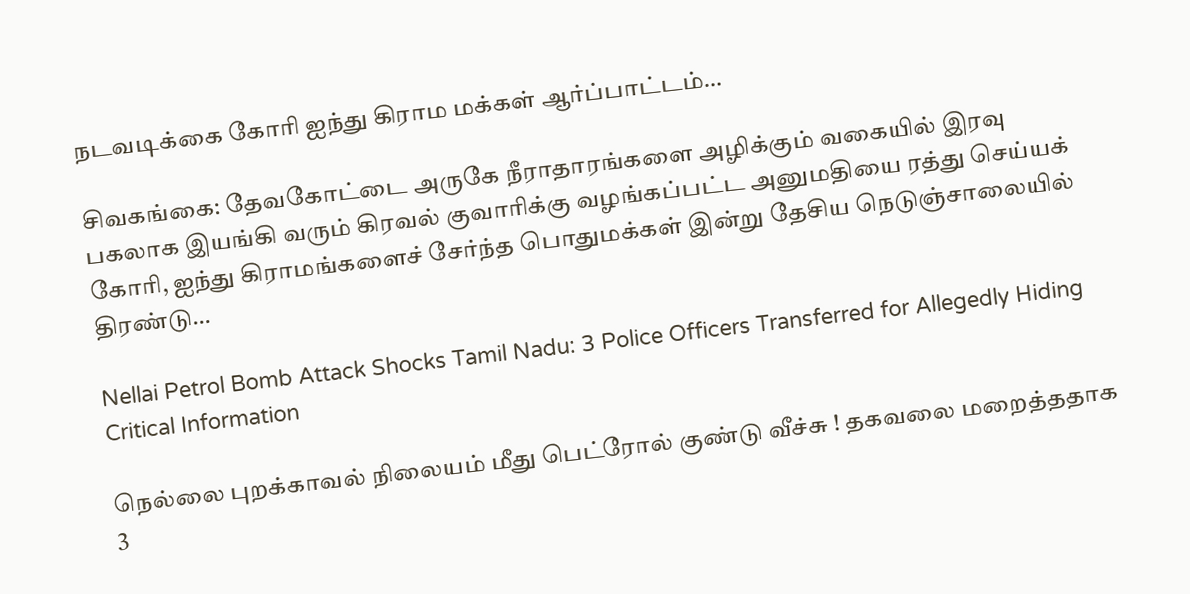நடவடிக்கை கோரி ஐந்து கிராம மக்கள் ஆர்ப்பாட்டம்…

சிவகங்கை: தேவகோட்டை அருகே நீராதாரங்களை அழிக்கும் வகையில் இரவு பகலாக இயங்கி வரும் கிரவல் குவாரிக்கு வழங்கப்பட்ட அனுமதியை ரத்து செய்யக் கோரி, ஐந்து கிராமங்களைச் சேர்ந்த பொதுமக்கள் இன்று தேசிய நெடுஞ்சாலையில் திரண்டு…

Nellai Petrol Bomb Attack Shocks Tamil Nadu: 3 Police Officers Transferred for Allegedly Hiding Critical Information

நெல்லை புறக்காவல் நிலையம் மீது பெட்ரோல் குண்டு வீச்சு ! தகவலை மறைத்ததாக 3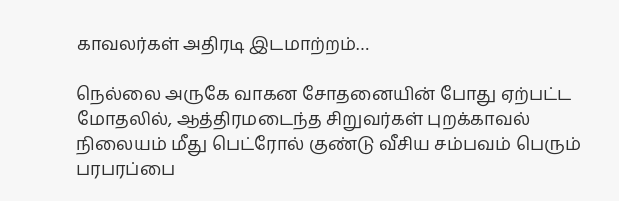காவலர்கள் அதிரடி இடமாற்றம்…

நெல்லை அருகே வாகன சோதனையின் போது ஏற்பட்ட மோதலில், ஆத்திரமடைந்த சிறுவர்கள் புறக்காவல் நிலையம் மீது பெட்ரோல் குண்டு வீசிய சம்பவம் பெரும் பரபரப்பை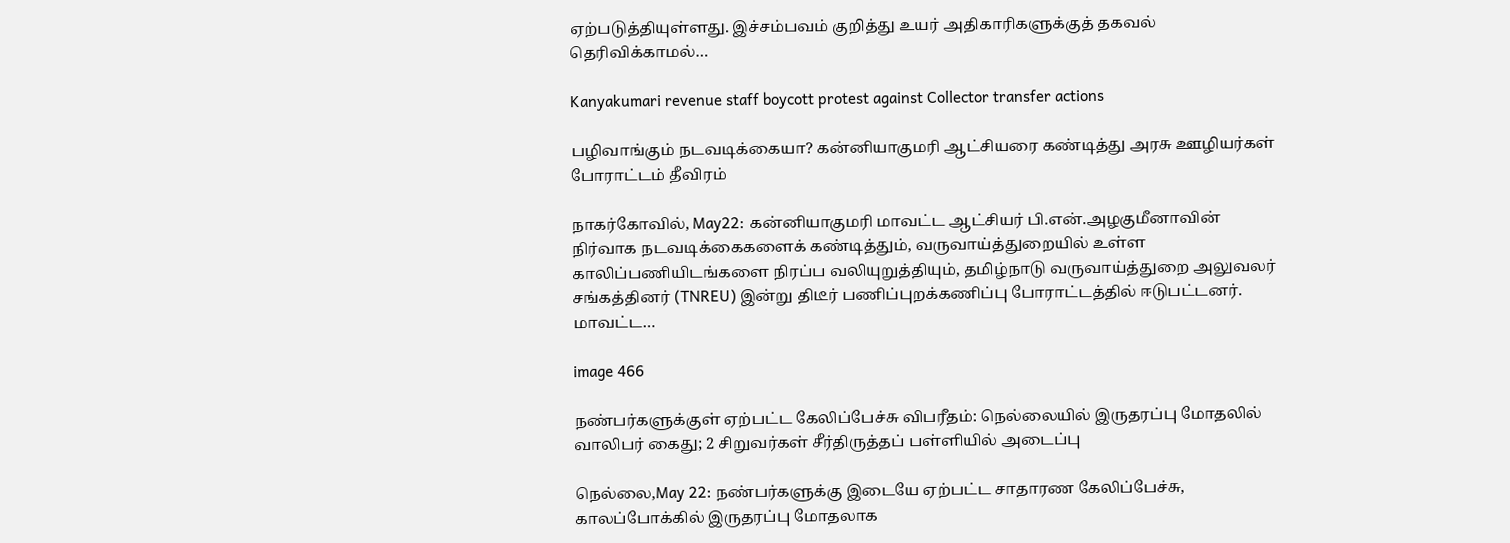ஏற்படுத்தியுள்ளது. இச்சம்பவம் குறித்து உயர் அதிகாரிகளுக்குத் தகவல் தெரிவிக்காமல்…

Kanyakumari revenue staff boycott protest against Collector transfer actions

பழிவாங்கும் நடவடிக்கையா? கன்னியாகுமரி ஆட்சியரை கண்டித்து அரசு ஊழியர்கள் போராட்டம் தீவிரம்

நாகர்கோவில், May22: கன்னியாகுமரி மாவட்ட ஆட்சியர் பி.என்.அழகுமீனாவின் நிர்வாக நடவடிக்கைகளைக் கண்டித்தும், வருவாய்த்துறையில் உள்ள காலிப்பணியிடங்களை நிரப்ப வலியுறுத்தியும், தமிழ்நாடு வருவாய்த்துறை அலுவலர் சங்கத்தினர் (TNREU) இன்று திடீர் பணிப்புறக்கணிப்பு போராட்டத்தில் ஈடுபட்டனர். மாவட்ட…

image 466

நண்பர்களுக்குள் ஏற்பட்ட கேலிப்பேச்சு விபரீதம்: நெல்லையில் இருதரப்பு மோதலில் வாலிபர் கைது; 2 சிறுவர்கள் சீர்திருத்தப் பள்ளியில் அடைப்பு

நெல்லை,May 22: நண்பர்களுக்கு இடையே ஏற்பட்ட சாதாரண கேலிப்பேச்சு, காலப்போக்கில் இருதரப்பு மோதலாக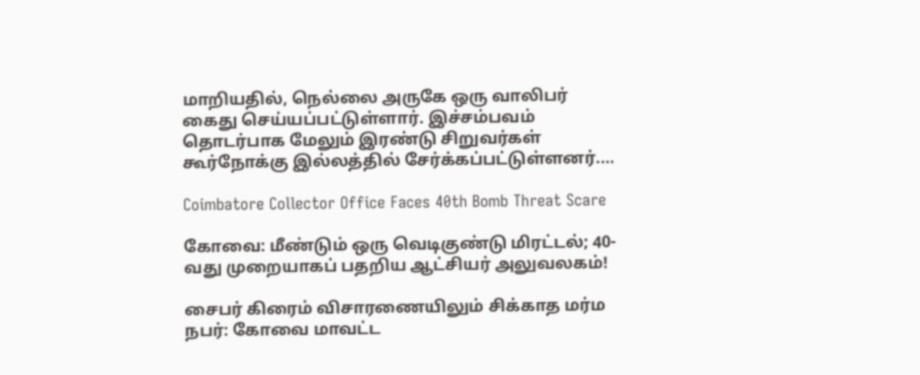மாறியதில், நெல்லை அருகே ஒரு வாலிபர் கைது செய்யப்பட்டுள்ளார். இச்சம்பவம் தொடர்பாக மேலும் இரண்டு சிறுவர்கள் கூர்நோக்கு இல்லத்தில் சேர்க்கப்பட்டுள்ளனர்.…

Coimbatore Collector Office Faces 40th Bomb Threat Scare

கோவை: மீண்டும் ஒரு வெடிகுண்டு மிரட்டல்; 40-வது முறையாகப் பதறிய ஆட்சியர் அலுவலகம்!

சைபர் கிரைம் விசாரணையிலும் சிக்காத மர்ம நபர்: கோவை மாவட்ட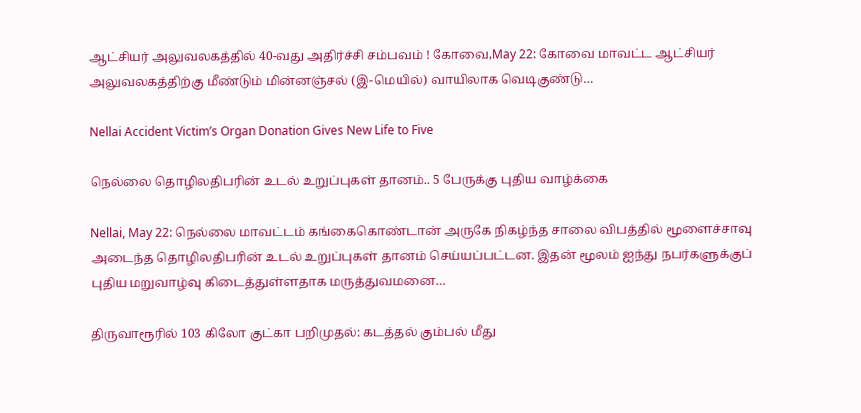ஆட்சியர் அலுவலகத்தில் 40-வது அதிர்ச்சி சம்பவம் ! கோவை,May 22: கோவை மாவட்ட ஆட்சியர் அலுவலகத்திற்கு மீண்டும் மின்னஞ்சல் (இ-மெயில்) வாயிலாக வெடிகுண்டு…

Nellai Accident Victim’s Organ Donation Gives New Life to Five

நெல்லை தொழிலதிபரின் உடல் உறுப்புகள் தானம்.. 5 பேருக்கு புதிய வாழ்க்கை

Nellai, May 22: நெல்லை மாவட்டம் கங்கைகொண்டான் அருகே நிகழ்ந்த சாலை விபத்தில் மூளைச்சாவு அடைந்த தொழிலதிபரின் உடல் உறுப்புகள் தானம் செய்யப்பட்டன. இதன் மூலம் ஐந்து நபர்களுக்குப் புதிய மறுவாழ்வு கிடைத்துள்ளதாக மருத்துவமனை…

திருவாரூரில் 103 கிலோ குட்கா பறிமுதல்: கடத்தல் கும்பல் மீது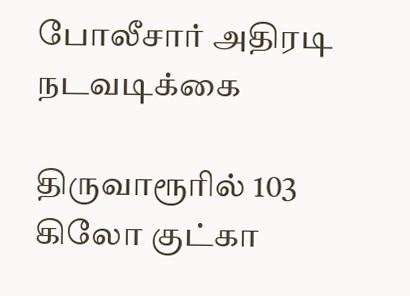போலீசார் அதிரடி நடவடிக்கை

திருவாரூரில் 103 கிலோ குட்கா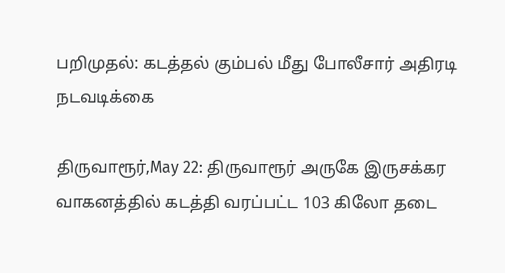பறிமுதல்: கடத்தல் கும்பல் மீது போலீசார் அதிரடி நடவடிக்கை

திருவாரூர்,May 22: திருவாரூர் அருகே இருசக்கர வாகனத்தில் கடத்தி வரப்பட்ட 103 கிலோ தடை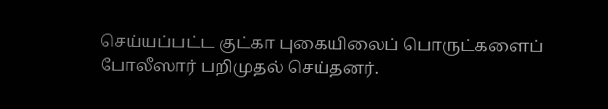செய்யப்பட்ட குட்கா புகையிலைப் பொருட்களைப் போலீஸார் பறிமுதல் செய்தனர்.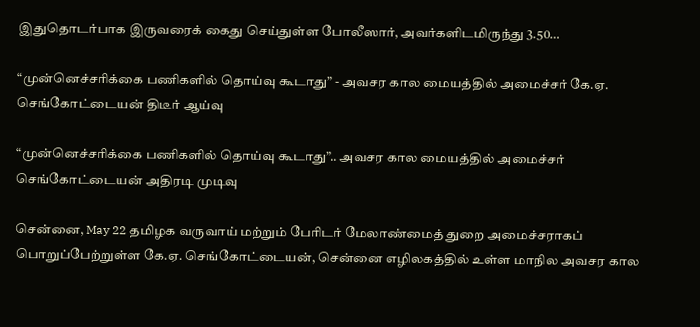இதுதொடர்பாக இருவரைக் கைது செய்துள்ள போலீஸார், அவர்களிடமிருந்து 3.50…

“முன்னெச்சரிக்கை பணிகளில் தொய்வு கூடாது” - அவசர கால மையத்தில் அமைச்சர் கே.ஏ. செங்கோட்டையன் திடீர் ஆய்வு

“முன்னெச்சரிக்கை பணிகளில் தொய்வு கூடாது”.. அவசர கால மையத்தில் அமைச்சர் செங்கோட்டையன் அதிரடி முடிவு

சென்னை, May 22 தமிழக வருவாய் மற்றும் பேரிடர் மேலாண்மைத் துறை அமைச்சராகப் பொறுப்பேற்றுள்ள கே.ஏ. செங்கோட்டையன், சென்னை எழிலகத்தில் உள்ள மாநில அவசர கால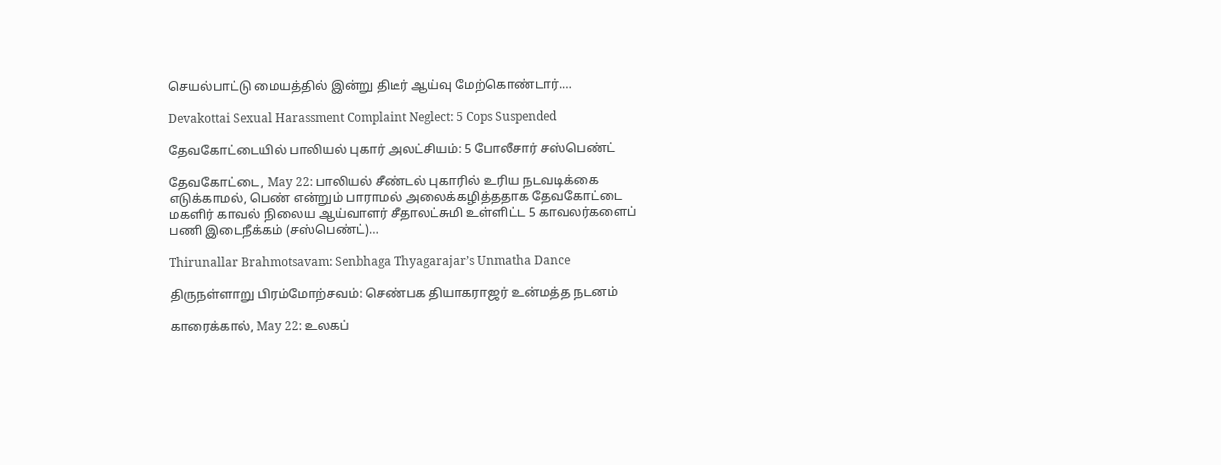செயல்பாட்டு மையத்தில் இன்று திடீர் ஆய்வு மேற்கொண்டார்.…

Devakottai Sexual Harassment Complaint Neglect: 5 Cops Suspended

தேவகோட்டையில் பாலியல் புகார் அலட்சியம்: 5 போலீசார் சஸ்பெண்ட்

தேவகோட்டை, May 22: பாலியல் சீண்டல் புகாரில் உரிய நடவடிக்கை எடுக்காமல், பெண் என்றும் பாராமல் அலைக்கழித்ததாக தேவகோட்டை மகளிர் காவல் நிலைய ஆய்வாளர் சீதாலட்சுமி உள்ளிட்ட 5 காவலர்களைப் பணி இடைநீக்கம் (சஸ்பெண்ட்)…

Thirunallar Brahmotsavam: Senbhaga Thyagarajar’s Unmatha Dance

திருநள்ளாறு பிரம்மோற்சவம்: செண்பக தியாகராஜர் உன்மத்த நடனம்

காரைக்கால், May 22: உலகப்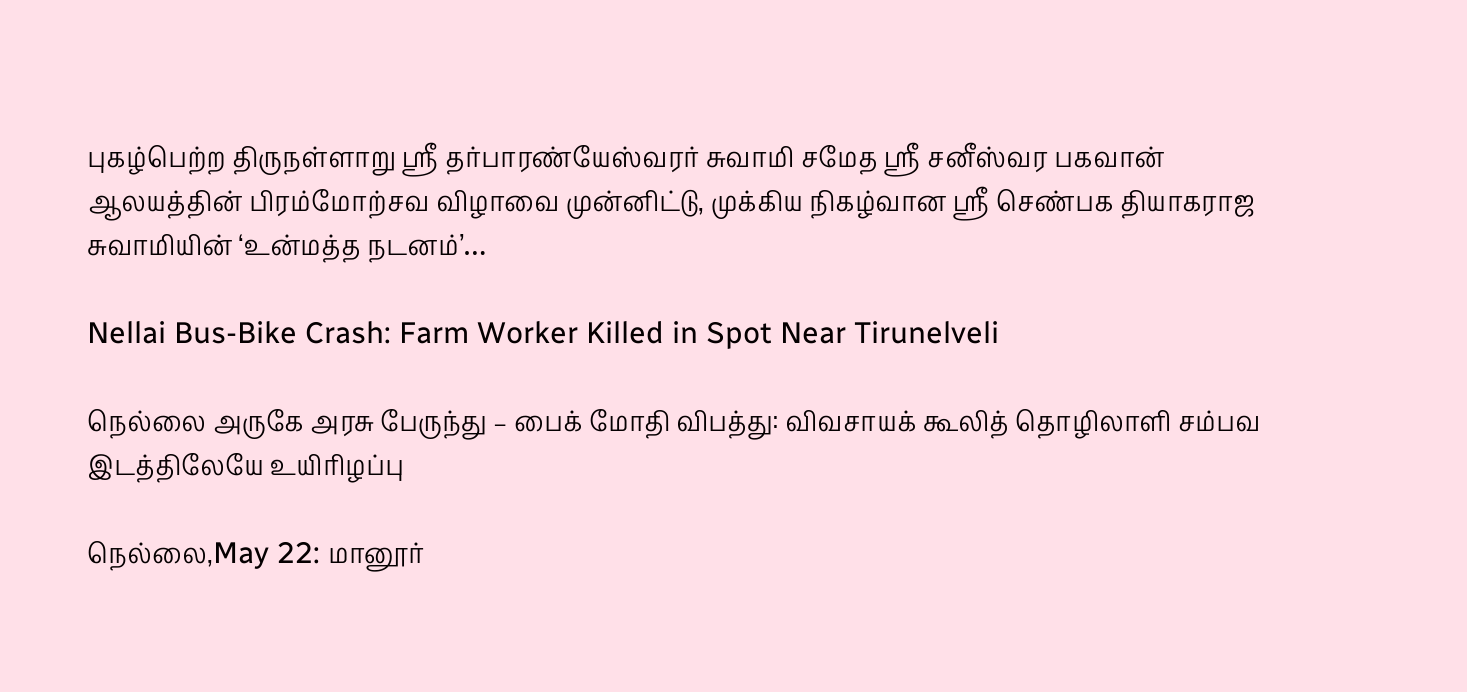புகழ்பெற்ற திருநள்ளாறு ஸ்ரீ தர்பாரண்யேஸ்வரர் சுவாமி சமேத ஸ்ரீ சனீஸ்வர பகவான் ஆலயத்தின் பிரம்மோற்சவ விழாவை முன்னிட்டு, முக்கிய நிகழ்வான ஸ்ரீ செண்பக தியாகராஜ சுவாமியின் ‘உன்மத்த நடனம்’…

Nellai Bus-Bike Crash: Farm Worker Killed in Spot Near Tirunelveli

நெல்லை அருகே அரசு பேருந்து – பைக் மோதி விபத்து: விவசாயக் கூலித் தொழிலாளி சம்பவ இடத்திலேயே உயிரிழப்பு

நெல்லை,May 22: மானூர்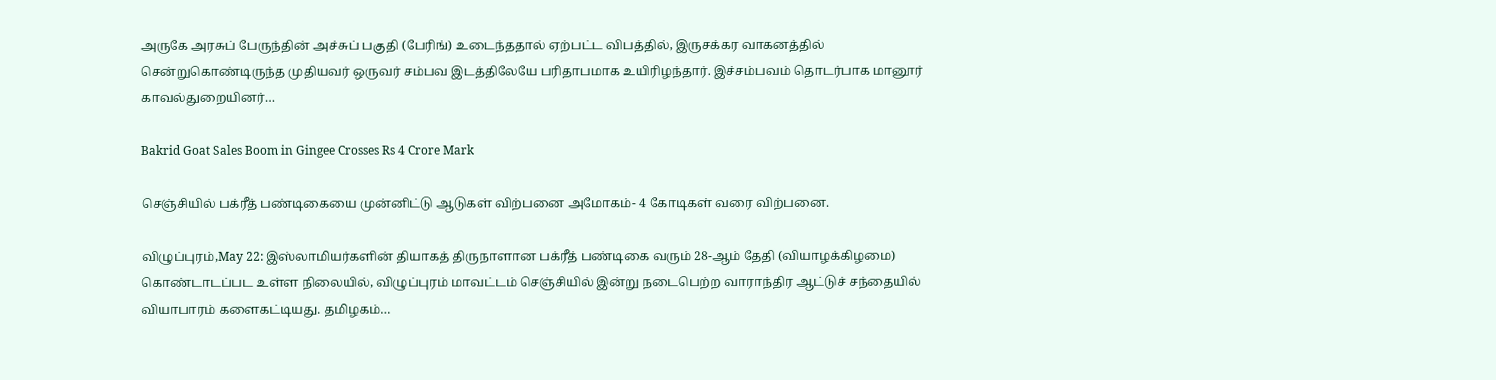அருகே அரசுப் பேருந்தின் அச்சுப் பகுதி (பேரிங்) உடைந்ததால் ஏற்பட்ட விபத்தில், இருசக்கர வாகனத்தில் சென்றுகொண்டிருந்த முதியவர் ஒருவர் சம்பவ இடத்திலேயே பரிதாபமாக உயிரிழந்தார். இச்சம்பவம் தொடர்பாக மானூர் காவல்துறையினர்…

Bakrid Goat Sales Boom in Gingee Crosses Rs 4 Crore Mark

செஞ்சியில் பக்ரீத் பண்டிகையை முன்னிட்டு ஆடுகள் விற்பனை அமோகம்- 4 கோடிகள் வரை விற்பனை.

விழுப்புரம்,May 22: இஸ்லாமியர்களின் தியாகத் திருநாளான பக்ரீத் பண்டிகை வரும் 28-ஆம் தேதி (வியாழக்கிழமை) கொண்டாடப்பட உள்ள நிலையில், விழுப்புரம் மாவட்டம் செஞ்சியில் இன்று நடைபெற்ற வாராந்திர ஆட்டுச் சந்தையில் வியாபாரம் களைகட்டியது. தமிழகம்…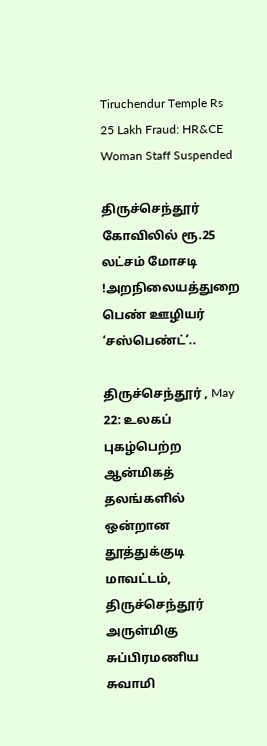Tiruchendur Temple Rs 25 Lakh Fraud: HR&CE Woman Staff Suspended

திருச்செந்தூர் கோவிலில் ரூ.25 லட்சம் மோசடி !அறநிலையத்துறை பெண் ஊழியர் ‘சஸ்பெண்ட்’..

திருச்செந்தூர் , May 22: உலகப் புகழ்பெற்ற ஆன்மிகத் தலங்களில் ஒன்றான தூத்துக்குடி மாவட்டம், திருச்செந்தூர் அருள்மிகு சுப்பிரமணிய சுவாமி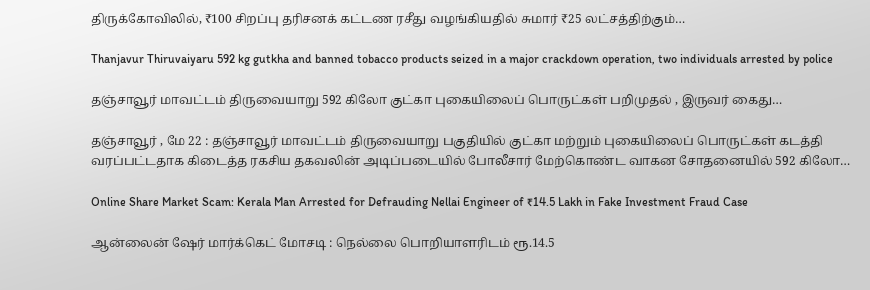திருக்கோவிலில், ₹100 சிறப்பு தரிசனக் கட்டண ரசீது வழங்கியதில் சுமார் ₹25 லட்சத்திற்கும்…

Thanjavur Thiruvaiyaru 592 kg gutkha and banned tobacco products seized in a major crackdown operation, two individuals arrested by police

தஞ்சாவூர் மாவட்டம் திருவையாறு 592 கிலோ குட்கா புகையிலைப் பொருட்கள் பறிமுதல் , இருவர் கைது…

தஞ்சாவூர் , மே 22 : தஞ்சாவூர் மாவட்டம் திருவையாறு பகுதியில் குட்கா மற்றும் புகையிலைப் பொருட்கள் கடத்தி வரப்பட்டதாக கிடைத்த ரகசிய தகவலின் அடிப்படையில் போலீசார் மேற்கொண்ட வாகன சோதனையில் 592 கிலோ…

Online Share Market Scam: Kerala Man Arrested for Defrauding Nellai Engineer of ₹14.5 Lakh in Fake Investment Fraud Case

ஆன்லைன் ஷேர் மார்க்கெட் மோசடி : நெல்லை பொறியாளரிடம் ரூ.14.5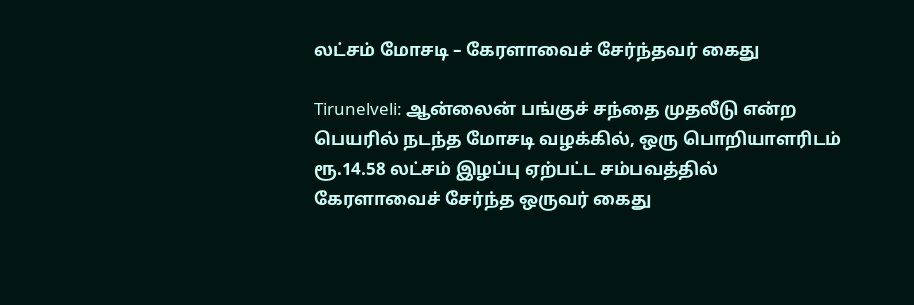லட்சம் மோசடி – கேரளாவைச் சேர்ந்தவர் கைது

Tirunelveli: ஆன்லைன் பங்குச் சந்தை முதலீடு என்ற பெயரில் நடந்த மோசடி வழக்கில், ஒரு பொறியாளரிடம் ரூ.14.58 லட்சம் இழப்பு ஏற்பட்ட சம்பவத்தில் கேரளாவைச் சேர்ந்த ஒருவர் கைது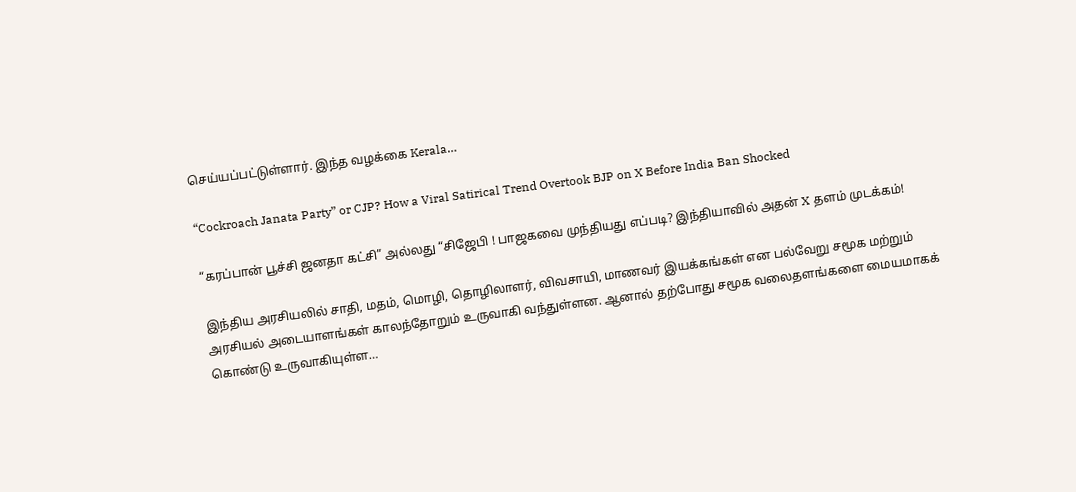செய்யப்பட்டுள்ளார். இந்த வழக்கை Kerala…

“Cockroach Janata Party” or CJP? How a Viral Satirical Trend Overtook BJP on X Before India Ban Shocked

“கரப்பான் பூச்சி ஜனதா கட்சி” அல்லது “சிஜேபி ! பாஜகவை முந்தியது எப்படி? இந்தியாவில் அதன் X தளம் முடக்கம்!

இந்திய அரசியலில் சாதி, மதம், மொழி, தொழிலாளர், விவசாயி, மாணவர் இயக்கங்கள் என பல்வேறு சமூக மற்றும் அரசியல் அடையாளங்கள் காலந்தோறும் உருவாகி வந்துள்ளன. ஆனால் தற்போது சமூக வலைதளங்களை மையமாகக் கொண்டு உருவாகியுள்ள…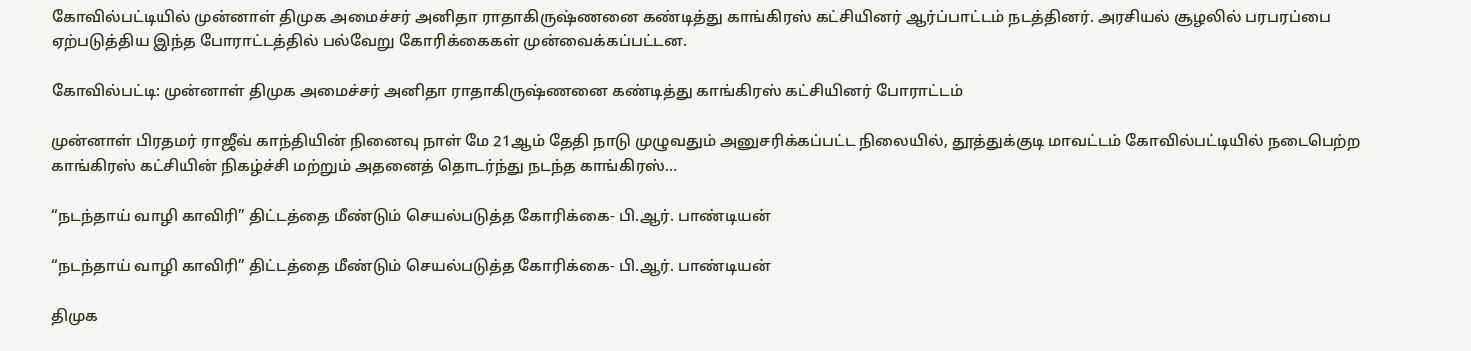கோவில்பட்டியில் முன்னாள் திமுக அமைச்சர் அனிதா ராதாகிருஷ்ணனை கண்டித்து காங்கிரஸ் கட்சியினர் ஆர்ப்பாட்டம் நடத்தினர். அரசியல் சூழலில் பரபரப்பை ஏற்படுத்திய இந்த போராட்டத்தில் பல்வேறு கோரிக்கைகள் முன்வைக்கப்பட்டன.

கோவில்பட்டி: முன்னாள் திமுக அமைச்சர் அனிதா ராதாகிருஷ்ணனை கண்டித்து காங்கிரஸ் கட்சியினர் போராட்டம்

முன்னாள் பிரதமர் ராஜீவ் காந்தியின் நினைவு நாள் மே 21ஆம் தேதி நாடு முழுவதும் அனுசரிக்கப்பட்ட நிலையில், தூத்துக்குடி மாவட்டம் கோவில்பட்டியில் நடைபெற்ற காங்கிரஸ் கட்சியின் நிகழ்ச்சி மற்றும் அதனைத் தொடர்ந்து நடந்த காங்கிரஸ்…

“நடந்தாய் வாழி காவிரி” திட்டத்தை மீண்டும் செயல்படுத்த கோரிக்கை- பி.ஆர். பாண்டியன்

“நடந்தாய் வாழி காவிரி” திட்டத்தை மீண்டும் செயல்படுத்த கோரிக்கை- பி.ஆர். பாண்டியன்

திமுக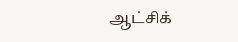ஆட்சிக்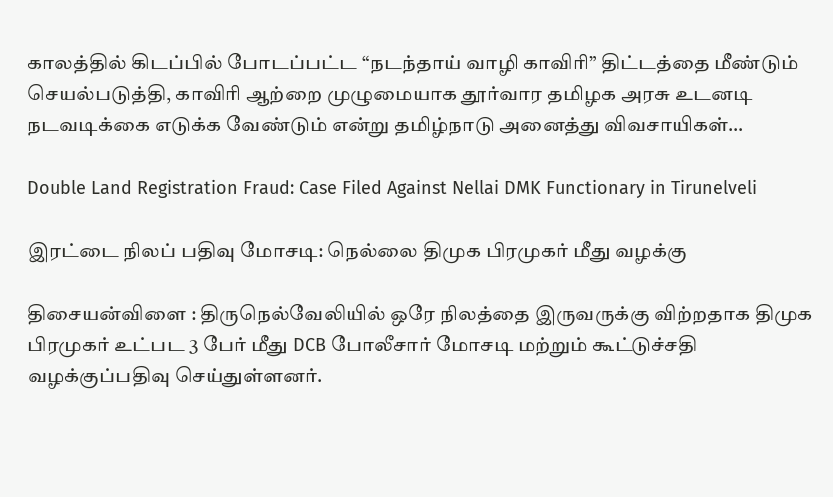காலத்தில் கிடப்பில் போடப்பட்ட “நடந்தாய் வாழி காவிரி” திட்டத்தை மீண்டும் செயல்படுத்தி, காவிரி ஆற்றை முழுமையாக தூர்வார தமிழக அரசு உடனடி நடவடிக்கை எடுக்க வேண்டும் என்று தமிழ்நாடு அனைத்து விவசாயிகள்…

Double Land Registration Fraud: Case Filed Against Nellai DMK Functionary in Tirunelveli

இரட்டை நிலப் பதிவு மோசடி: நெல்லை திமுக பிரமுகர் மீது வழக்கு

திசையன்விளை : திருநெல்வேலியில் ஒரே நிலத்தை இருவருக்கு விற்றதாக திமுக பிரமுகர் உட்பட 3 பேர் மீது DCB போலீசார் மோசடி மற்றும் கூட்டுச்சதி வழக்குப்பதிவு செய்துள்ளனர்.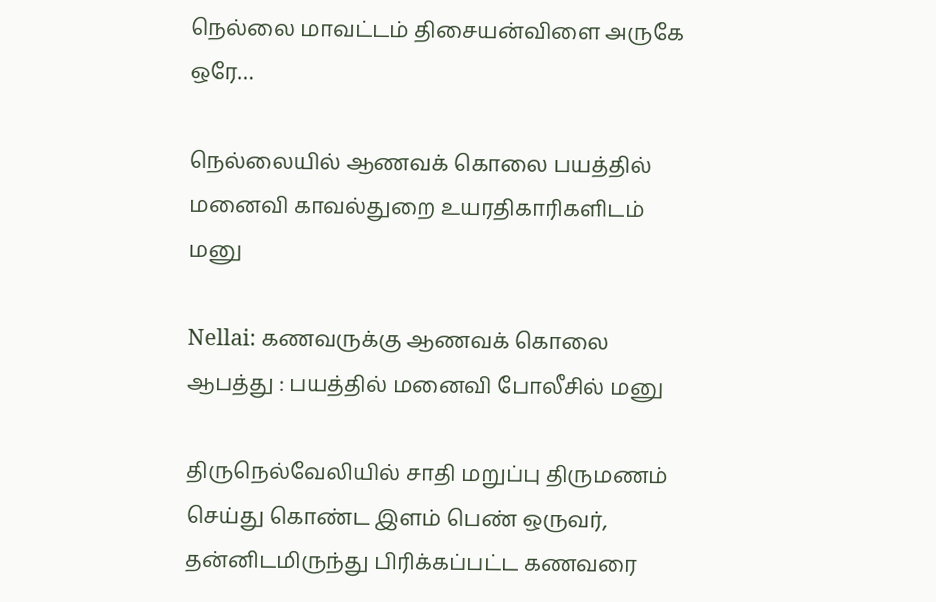நெல்லை மாவட்டம் திசையன்விளை அருகே ஒரே…

நெல்லையில் ஆணவக் கொலை பயத்தில் மனைவி காவல்துறை உயரதிகாரிகளிடம் மனு

Nellai: கணவருக்கு ஆணவக் கொலை ஆபத்து : பயத்தில் மனைவி போலீசில் மனு

திருநெல்வேலியில் சாதி மறுப்பு திருமணம் செய்து கொண்ட இளம் பெண் ஒருவர், தன்னிடமிருந்து பிரிக்கப்பட்ட கணவரை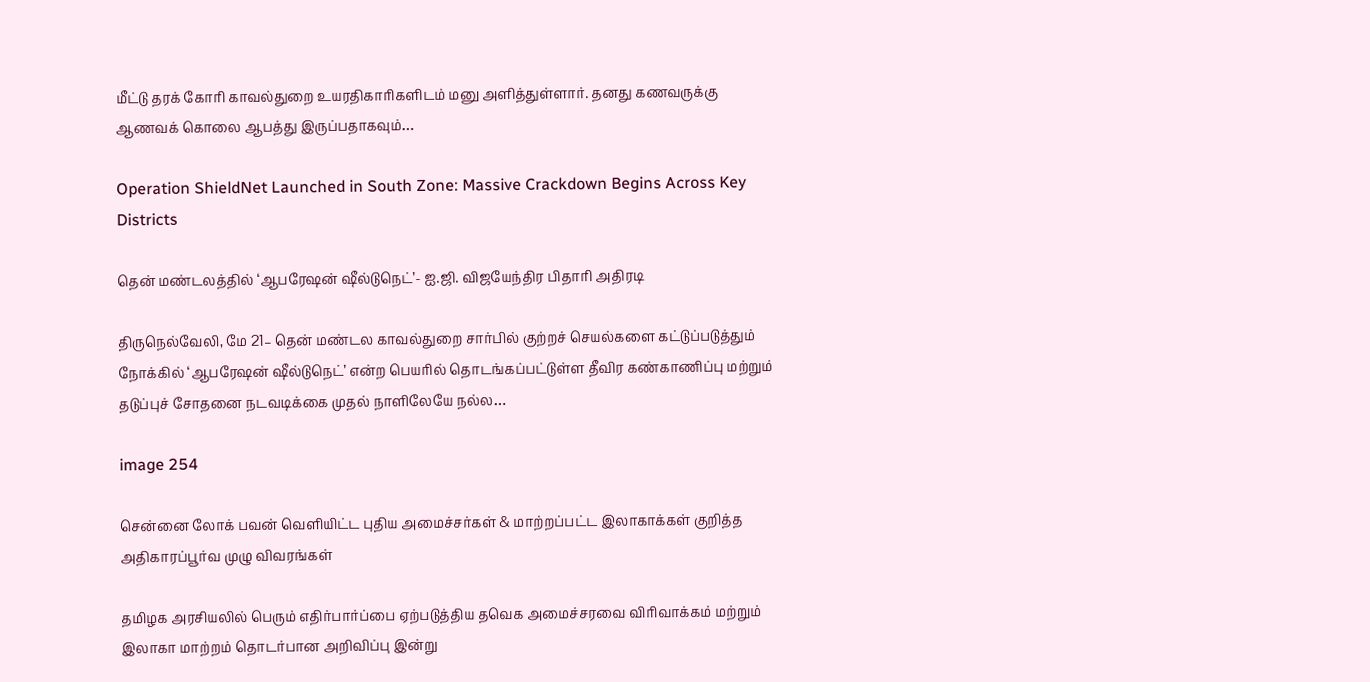மீட்டு தரக் கோரி காவல்துறை உயரதிகாரிகளிடம் மனு அளித்துள்ளார். தனது கணவருக்கு ஆணவக் கொலை ஆபத்து இருப்பதாகவும்…

Operation ShieldNet Launched in South Zone: Massive Crackdown Begins Across Key Districts

தென் மண்டலத்தில் ‘ஆபரேஷன் ஷீல்டுநெட்’- ஐ.ஜி. விஜயேந்திர பிதாரி அதிரடி

திருநெல்வேலி, மே 21– தென் மண்டல காவல்துறை சார்பில் குற்றச் செயல்களை கட்டுப்படுத்தும் நோக்கில் ‘ஆபரேஷன் ஷீல்டுநெட்’ என்ற பெயரில் தொடங்கப்பட்டுள்ள தீவிர கண்காணிப்பு மற்றும் தடுப்புச் சோதனை நடவடிக்கை முதல் நாளிலேயே நல்ல…

image 254

சென்னை லோக் பவன் வெளியிட்ட புதிய அமைச்சர்கள் & மாற்றப்பட்ட இலாகாக்கள் குறித்த அதிகாரப்பூர்வ முழு விவரங்கள்

தமிழக அரசியலில் பெரும் எதிர்பார்ப்பை ஏற்படுத்திய தவெக அமைச்சரவை விரிவாக்கம் மற்றும் இலாகா மாற்றம் தொடர்பான அறிவிப்பு இன்று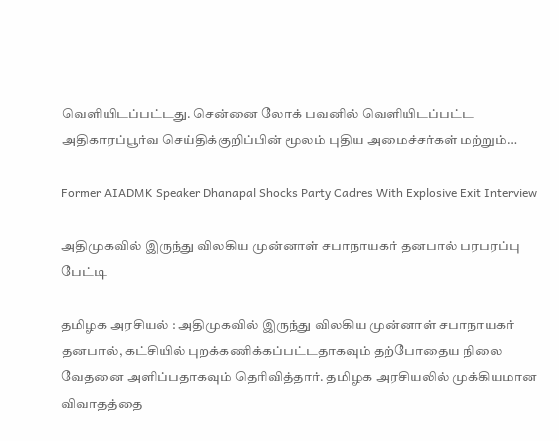வெளியிடப்பட்டது. சென்னை லோக் பவனில் வெளியிடப்பட்ட அதிகாரப்பூர்வ செய்திக்குறிப்பின் மூலம் புதிய அமைச்சர்கள் மற்றும்…

Former AIADMK Speaker Dhanapal Shocks Party Cadres With Explosive Exit Interview

அதிமுகவில் இருந்து விலகிய முன்னாள் சபாநாயகர் தனபால் பரபரப்பு பேட்டி

தமிழக அரசியல் : அதிமுகவில் இருந்து விலகிய முன்னாள் சபாநாயகர் தனபால், கட்சியில் புறக்கணிக்கப்பட்டதாகவும் தற்போதைய நிலை வேதனை அளிப்பதாகவும் தெரிவித்தார். தமிழக அரசியலில் முக்கியமான விவாதத்தை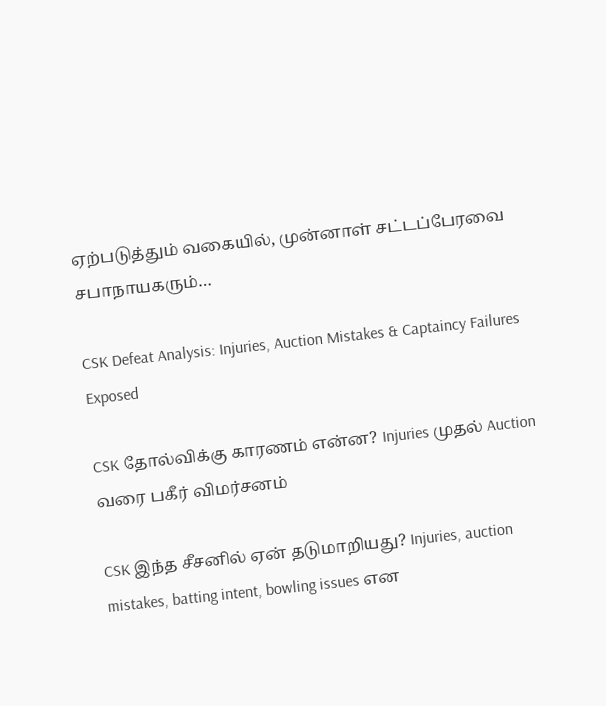ஏற்படுத்தும் வகையில், முன்னாள் சட்டப்பேரவை சபாநாயகரும்…

CSK Defeat Analysis: Injuries, Auction Mistakes & Captaincy Failures Exposed

CSK தோல்விக்கு காரணம் என்ன? Injuries முதல் Auction வரை பகீர் விமர்சனம்

CSK இந்த சீசனில் ஏன் தடுமாறியது? Injuries, auction mistakes, batting intent, bowling issues என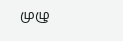முழு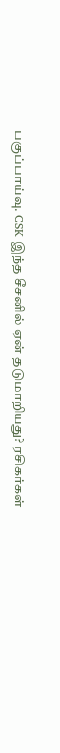பகுப்பாய்வு. CSK இந்த சீசனில் ஏன் தடுமாறியது? ரசிகர்கள்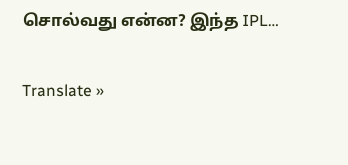சொல்வது என்ன? இந்த IPL…

Translate »